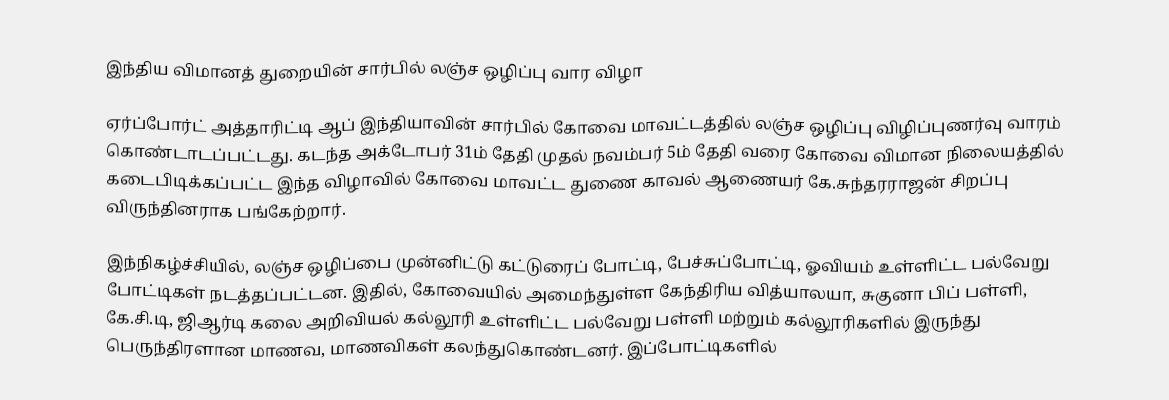இந்திய விமானத் துறையின் சார்பில் லஞ்ச ஒழிப்பு வார விழா

ஏர்ப்போர்ட் அத்தாரிட்டி ஆப் இந்தியாவின் சார்பில் கோவை மாவட்டத்தில் லஞ்ச ஒழிப்பு விழிப்புணர்வு வாரம் கொண்டாடப்பட்டது. கடந்த அக்டோபர் 31ம் தேதி முதல் நவம்பர் 5ம் தேதி வரை கோவை விமான நிலையத்தில் கடைபிடிக்கப்பட்ட இந்த விழாவில் கோவை மாவட்ட துணை காவல் ஆணையர் கே.சுந்தரராஜன் சிறப்பு விருந்தினராக பங்கேற்றார்.

இந்நிகழ்ச்சியில், லஞ்ச ஒழிப்பை முன்னிட்டு கட்டுரைப் போட்டி, பேச்சுப்போட்டி, ஓவியம் உள்ளிட்ட பல்வேறு போட்டிகள் நடத்தப்பட்டன. இதில், கோவையில் அமைந்துள்ள கேந்திரிய வித்யாலயா, சுகுனா பிப் பள்ளி, கே.சி.டி, ஜிஆர்டி கலை அறிவியல் கல்லூரி உள்ளிட்ட பல்வேறு பள்ளி மற்றும் கல்லூரிகளில் இருந்து பெருந்திரளான மாணவ, மாணவிகள் கலந்துகொண்டனர். இப்போட்டிகளில்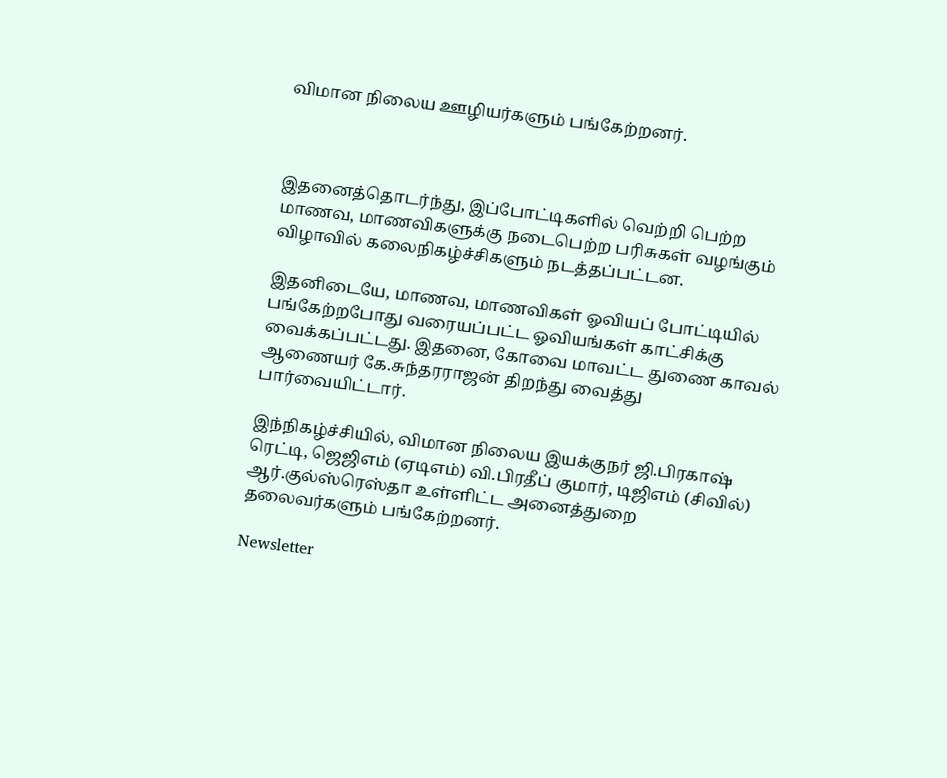விமான நிலைய ஊழியர்களும் பங்கேற்றனர்.



இதனைத்தொடர்ந்து, இப்போட்டிகளில் வெற்றி பெற்ற மாணவ, மாணவிகளுக்கு நடைபெற்ற பரிசுகள் வழங்கும் விழாவில் கலைநிகழ்ச்சிகளும் நடத்தப்பட்டன.

இதனிடையே, மாணவ, மாணவிகள் ஓவியப் போட்டியில் பங்கேற்றபோது வரையப்பட்ட ஓவியங்கள் காட்சிக்கு வைக்கப்பட்டது. இதனை, கோவை மாவட்ட துணை காவல் ஆணையர் கே.சுந்தரராஜன் திறந்து வைத்து பார்வையிட்டார்.

இந்நிகழ்ச்சியில், விமான நிலைய இயக்குநர் ஜி.பிரகாஷ் ரெட்டி, ஜெஜிஎம் (ஏடிஎம்) வி.பிரதீப் குமார், டிஜிஎம் (சிவில்) ஆர்.குல்ஸ்ரெஸ்தா உள்ளிட்ட அனைத்துறை தலைவர்களும் பங்கேற்றனர்.

Newsletter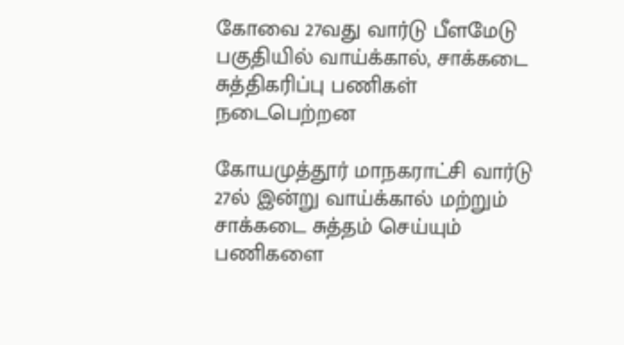கோவை 27வது வார்டு பீளமேடு பகுதியில் வாய்க்கால், சாக்கடை சுத்திகரிப்பு பணிகள் நடைபெற்றன

கோயமுத்தூர் மாநகராட்சி வார்டு 27ல் இன்று வாய்க்கால் மற்றும் சாக்கடை சுத்தம் செய்யும் பணிகளை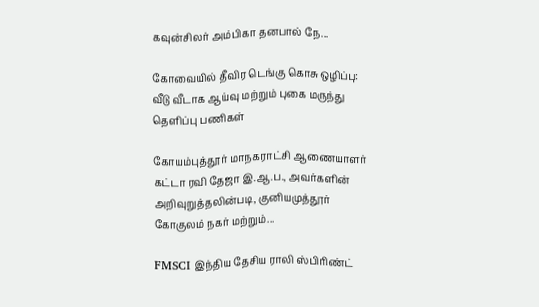கவுன்சிலர் அம்பிகா தனபால் நே...

கோவையில் தீவிர டெங்கு கொசு ஒழிப்பு: வீடு வீடாக ஆய்வு மற்றும் புகை மருந்து தெளிப்பு பணிகள்

கோயம்புத்தூர் மாநகராட்சி ஆணையாளர் கட்டா ரவி தேஜா இ.ஆ.ப., அவர்களின் அறிவுறுத்தலின்படி, குனியமுத்தூர் கோகுலம் நகர் மற்றும்...

FMSCI இந்திய தேசிய ராலி ஸ்பிரிண்ட்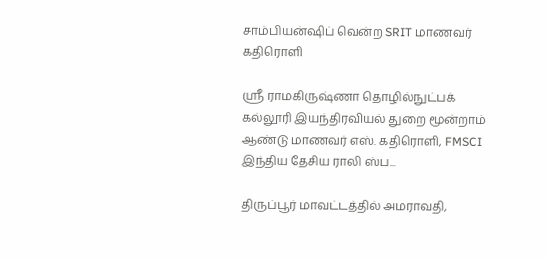சாம்பியன்ஷிப் வென்ற SRIT மாணவர் கதிரொளி

ஸ்ரீ ராமகிருஷ்ணா தொழில்நுட்பக் கல்லூரி இயந்திரவியல் துறை மூன்றாம் ஆண்டு மாணவர் எஸ். கதிரொளி, FMSCI இந்திய தேசிய ராலி ஸ்ப...

திருப்பூர் மாவட்டத்தில் அமராவதி,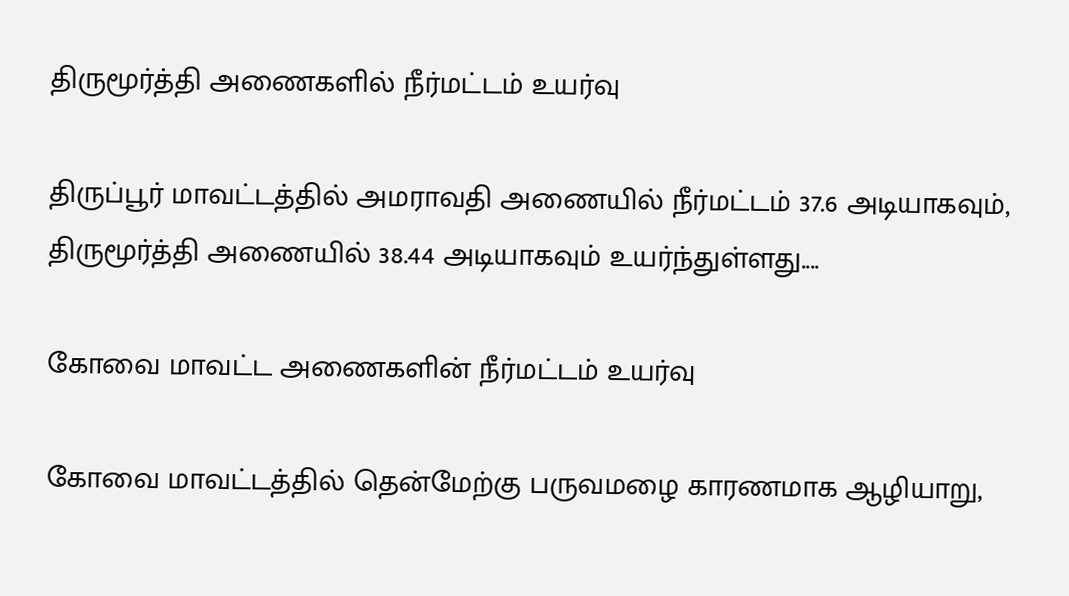திருமூர்த்தி அணைகளில் நீர்மட்டம் உயர்வு

திருப்பூர் மாவட்டத்தில் அமராவதி அணையில் நீர்மட்டம் 37.6 அடியாகவும், திருமூர்த்தி அணையில் 38.44 அடியாகவும் உயர்ந்துள்ளது....

கோவை மாவட்ட அணைகளின் நீர்மட்டம் உயர்வு

கோவை மாவட்டத்தில் தென்மேற்கு பருவமழை காரணமாக ஆழியாறு,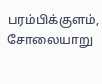பரம்பிக்குளம், சோலையாறு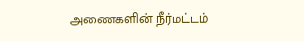அணைகளின் நீர்மட்டம்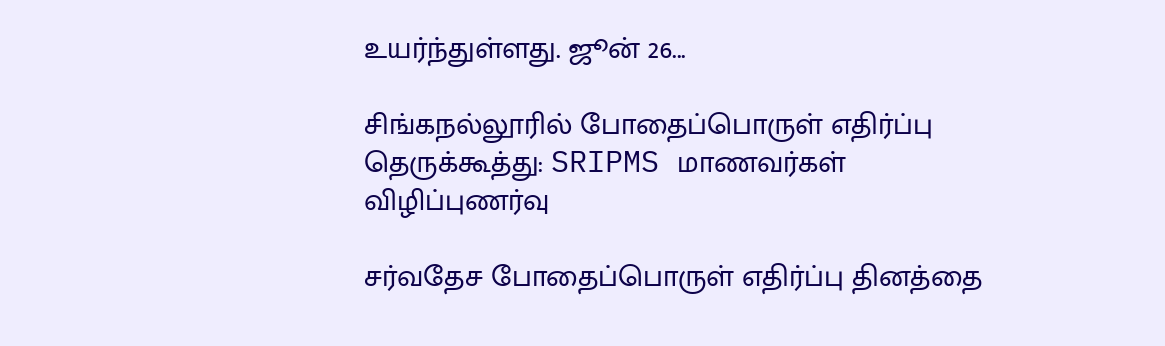உயர்ந்துள்ளது. ஜூன் 26...

சிங்கநல்லூரில் போதைப்பொருள் எதிர்ப்பு தெருக்கூத்து: SRIPMS மாணவர்கள் விழிப்புணர்வு

சர்வதேச போதைப்பொருள் எதிர்ப்பு தினத்தை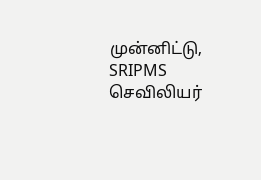முன்னிட்டு, SRIPMS செவிலியர்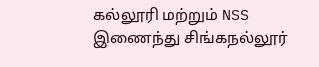கல்லூரி மற்றும் NSS இணைந்து சிங்கநல்லூர்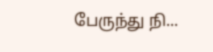பேருந்து நி...